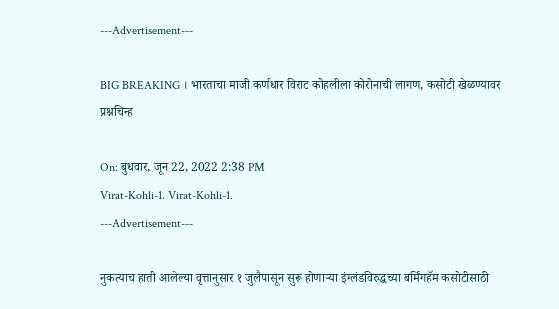---Advertisement---

BIG BREAKING । भारताचा माजी कर्णधार विराट कोहलीला कोरोनाची लागण, कसोटी खेळण्यावर प्रश्नचिन्ह

On: बुधवार, जून 22, 2022 2:38 PM
Virat-Kohli-1. Virat-Kohli-1.
---Advertisement---

नुकत्याच हाती आलेल्या वृत्तानुसार १ जुलैपासून सुरू होणाऱ्या इंग्लंडविरुद्धच्या बर्मिंगहॅम कसोटीसाठी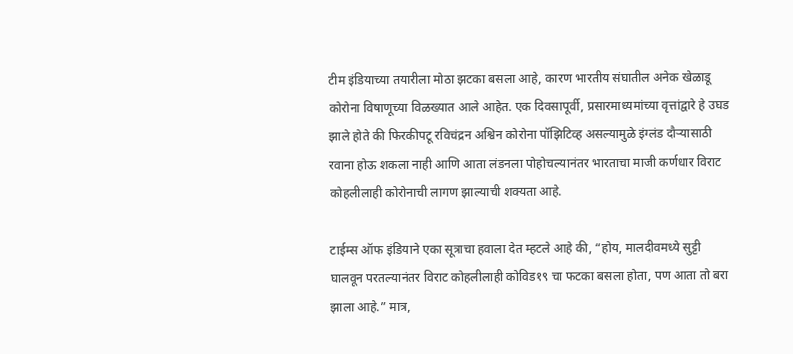टीम इंडियाच्या तयारीला मोठा झटका बसला आहे, कारण भारतीय संघातील अनेक खेळाडू कोरोना विषाणूच्या विळख्यात आले आहेत. एक दिवसापूर्वी, प्रसारमाध्यमांच्या वृत्तांद्वारे हे उघड झाले होते की फिरकीपटू रविचंद्रन अश्विन कोरोना पॉझिटिव्ह असल्यामुळे इंग्लंड दौऱ्यासाठी रवाना होऊ शकला नाही आणि आता लंडनला पोहोचल्यानंतर भारताचा माजी कर्णधार विराट कोहलीलाही कोरोनाची लागण झाल्याची शक्यता आहे.

टाईम्स ऑफ इंडियाने एका सूत्राचा हवाला देत म्हटले आहे की, “होय, मालदीवमध्ये सुट्टी घालवून परतल्यानंतर विराट कोहलीलाही कोविड१९ चा फटका बसला होता, पण आता तो बरा झाला आहे.” मात्र,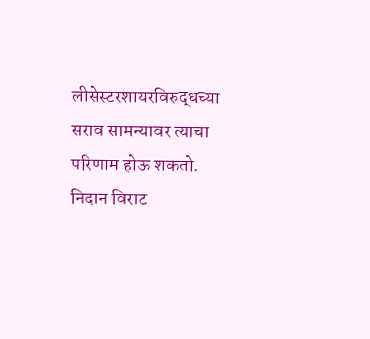लीसेस्टरशायरविरुद्धच्या सराव सामन्यावर त्याचा परिणाम होऊ शकतो. निदान विराट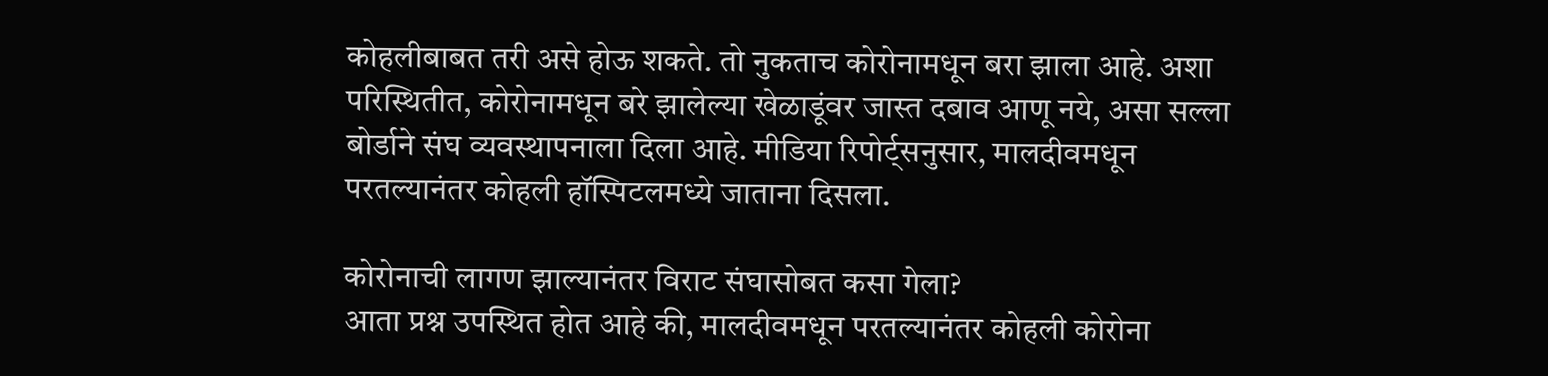कोहलीबाबत तरी असे होऊ शकते. तो नुकताच कोरोनामधून बरा झाला आहे. अशा परिस्थितीत, कोरोनामधून बरे झालेल्या खेळाडूंवर जास्त दबाव आणू नये, असा सल्ला बोर्डाने संघ व्यवस्थापनाला दिला आहे. मीडिया रिपोर्ट्सनुसार, मालदीवमधून परतल्यानंतर कोहली हॉस्पिटलमध्ये जाताना दिसला.

कोरोनाची लागण झाल्यानंतर विराट संघासोबत कसा गेला?
आता प्रश्न उपस्थित होत आहे की, मालदीवमधून परतल्यानंतर कोहली कोरोना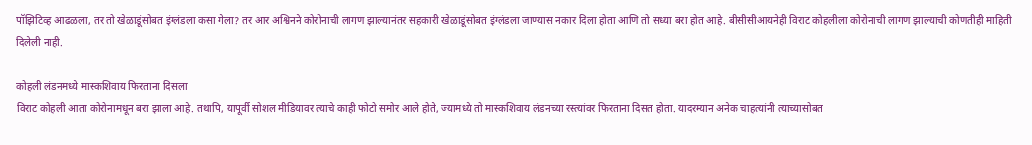पॉझिटिव्ह आढळला, तर तो खेळाडूंसोबत इंग्लंडला कसा गेला? तर आर अश्विनने कोरोनाची लागण झाल्यानंतर सहकारी खेळाडूंसोबत इंग्लंडला जाण्यास नकार दिला होता आणि तो सध्या बरा होत आहे. बीसीसीआयनेही विराट कोहलीला कोरोनाची लागण झाल्याची कोणतीही माहिती दिलेली नाही.

कोहली लंडनमध्ये मास्कशिवाय फिरताना दिसला
विराट कोहली आता कोरोनामधून बरा झाला आहे. तथापि, यापूर्वी सोशल मीडियावर त्याचे काही फोटो समोर आले होते, ज्यामध्ये तो मास्कशिवाय लंडनच्या रस्त्यांवर फिरताना दिसत होता. यादरम्यान अनेक चाहत्यांनी त्याच्यासोबत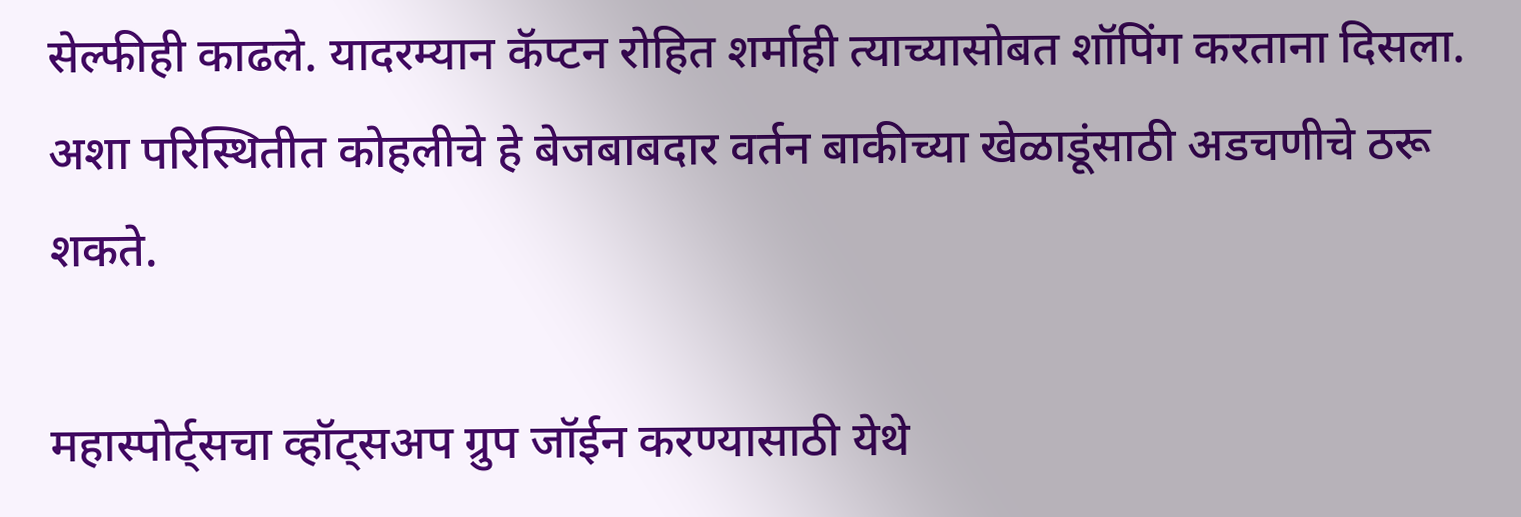सेल्फीही काढले. यादरम्यान कॅप्टन रोहित शर्माही त्याच्यासोबत शॉपिंग करताना दिसला. अशा परिस्थितीत कोहलीचे हे बेजबाबदार वर्तन बाकीच्या खेळाडूंसाठी अडचणीचे ठरू शकते.

महास्पोर्ट्सचा व्हॉट्सअप ग्रुप जॉईन करण्यासाठी येथे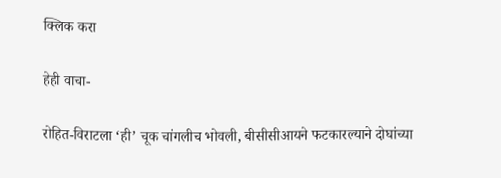क्लिक करा

हेही वाचा-

रोहित-विराटला ‘ही’ चूक चांगलीच भोवली, बीसीसीआयने फटकारल्याने दोघांच्या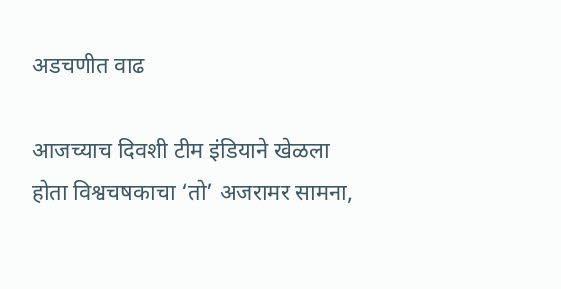अडचणीत वाढ

आजच्याच दिवशी टीम इंडियाने खेळला होता विश्वचषकाचा ‘तो’ अजरामर सामना,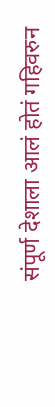संपूर्ण देशाला आलं होतं गहिवरुन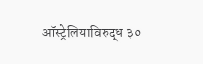ऑस्ट्रेलियाविरुद्ध ३०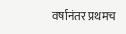वर्षानंतर प्रथमच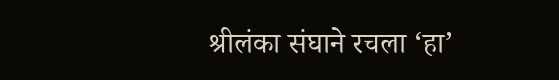श्रीलंका संघाने रचला ‘हा’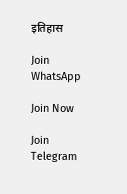इतिहास

Join WhatsApp

Join Now

Join Telegram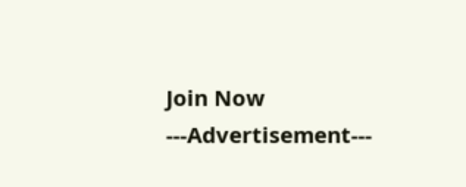Join Now
---Advertisement---